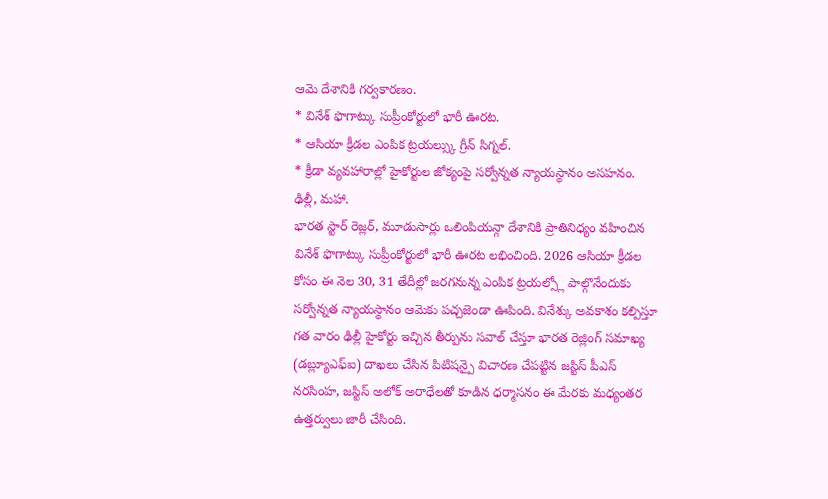ఆమె దేశానికి గర్వకారణం.
* వినేశ్ ఫొగాట్కు సుప్రీంకోర్టులో భారీ ఊరట.
* ఆసియా క్రీడల ఎంపిక ట్రయల్స్కు గ్రీన్ సిగ్నల్.
* క్రీడా వ్యవహారాల్లో హైకోర్టుల జోక్యంపై సర్వోన్నత న్యాయస్థానం అసహనం.
ఢిల్లీ, మహా.
భారత స్టార్ రెజ్లర్, మూడుసార్లు ఒలింపియన్గా దేశానికి ప్రాతినిధ్యం వహించిన వినేశ్ ఫొగాట్కు సుప్రీంకోర్టులో భారీ ఊరట లభించింది. 2026 ఆసియా క్రీడల కోసం ఈ నెల 30, 31 తేదీల్లో జరగనున్న ఎంపిక ట్రయల్స్లో పాల్గొనేందుకు సర్వోన్నత న్యాయస్థానం ఆమెకు పచ్చజెండా ఊపింది. వినేశ్కు అవకాశం కల్పిస్తూ గత వారం ఢిల్లీ హైకోర్టు ఇచ్చిన తీర్పును సవాల్ చేస్తూ భారత రెజ్లింగ్ సమాఖ్య (డబ్ల్యూఎఫ్ఐ) దాఖలు చేసిన పిటిషన్పై విచారణ చేపట్టిన జస్టిస్ పీఎస్ నరసింహ, జస్టిస్ అలోక్ అరాధేలతో కూడిన ధర్మాసనం ఈ మేరకు మధ్యంతర ఉత్తర్వులు జారీ చేసింది.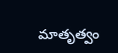మాతృత్వం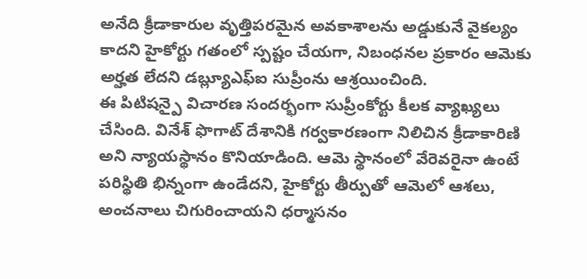అనేది క్రీడాకారుల వృత్తిపరమైన అవకాశాలను అడ్డుకునే వైకల్యం కాదని హైకోర్టు గతంలో స్పష్టం చేయగా, నిబంధనల ప్రకారం ఆమెకు అర్హత లేదని డబ్ల్యూఎఫ్ఐ సుప్రీంను ఆశ్రయించింది.
ఈ పిటిషన్పై విచారణ సందర్భంగా సుప్రీంకోర్టు కీలక వ్యాఖ్యలు చేసింది. వినేశ్ ఫొగాట్ దేశానికి గర్వకారణంగా నిలిచిన క్రీడాకారిణి అని న్యాయస్థానం కొనియాడింది. ఆమె స్థానంలో వేరెవరైనా ఉంటే పరిస్థితి భిన్నంగా ఉండేదని, హైకోర్టు తీర్పుతో ఆమెలో ఆశలు, అంచనాలు చిగురించాయని ధర్మాసనం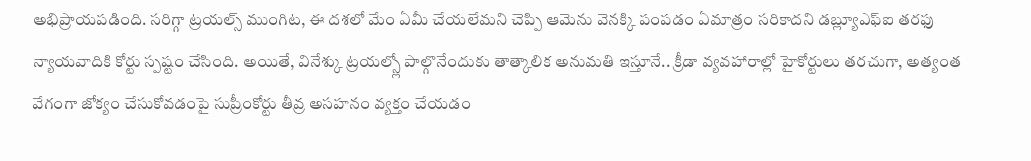అభిప్రాయపడింది. సరిగ్గా ట్రయల్స్ ముంగిట, ఈ దశలో మేం ఏమీ చేయలేమని చెప్పి ఆమెను వెనక్కి పంపడం ఏమాత్రం సరికాదని డబ్ల్యూఎఫ్ఐ తరఫు న్యాయవాదికి కోర్టు స్పష్టం చేసింది. అయితే, వినేశ్కు ట్రయల్స్లో పాల్గొనేందుకు తాత్కాలిక అనుమతి ఇస్తూనే.. క్రీడా వ్యవహారాల్లో హైకోర్టులు తరచుగా, అత్యంత వేగంగా జోక్యం చేసుకోవడంపై సుప్రీంకోర్టు తీవ్ర అసహనం వ్యక్తం చేయడం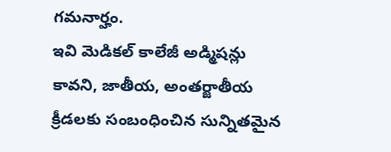గమనార్హం.
ఇవి మెడికల్ కాలేజీ అడ్మిషన్లు కావని, జాతీయ, అంతర్జాతీయ క్రీడలకు సంబంధించిన సున్నితమైన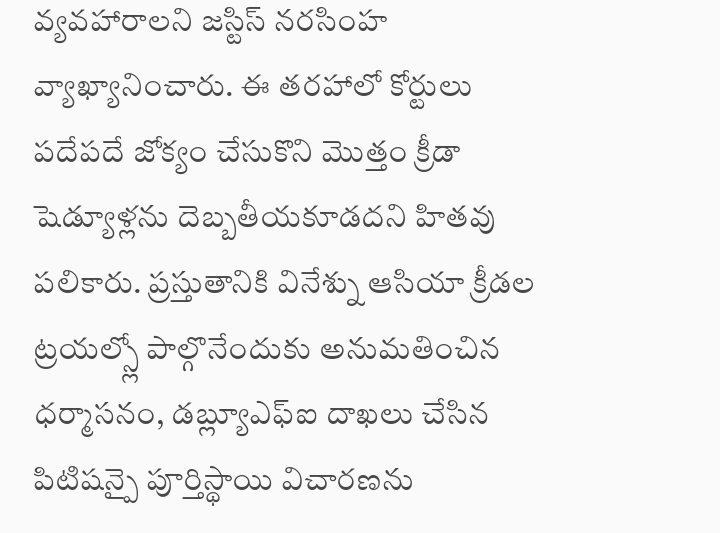వ్యవహారాలని జస్టిస్ నరసింహ వ్యాఖ్యానించారు. ఈ తరహాలో కోర్టులు పదేపదే జోక్యం చేసుకొని మొత్తం క్రీడా షెడ్యూళ్లను దెబ్బతీయకూడదని హితవు పలికారు. ప్రస్తుతానికి వినేశ్ను ఆసియా క్రీడల ట్రయల్స్లో పాల్గొనేందుకు అనుమతించిన ధర్మాసనం, డబ్ల్యూఎఫ్ఐ దాఖలు చేసిన పిటిషన్పై పూర్తిస్థాయి విచారణను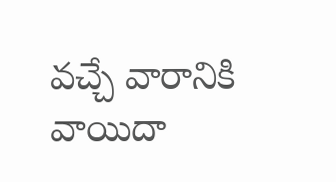వచ్చే వారానికి వాయిదా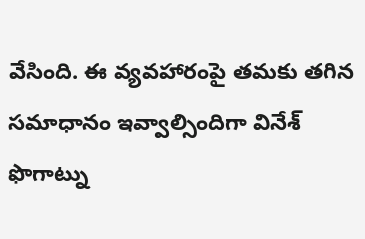వేసింది. ఈ వ్యవహారంపై తమకు తగిన సమాధానం ఇవ్వాల్సిందిగా వినేశ్ ఫొగాట్ను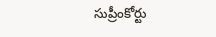సుప్రీంకోర్టు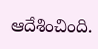ఆదేశించింది.